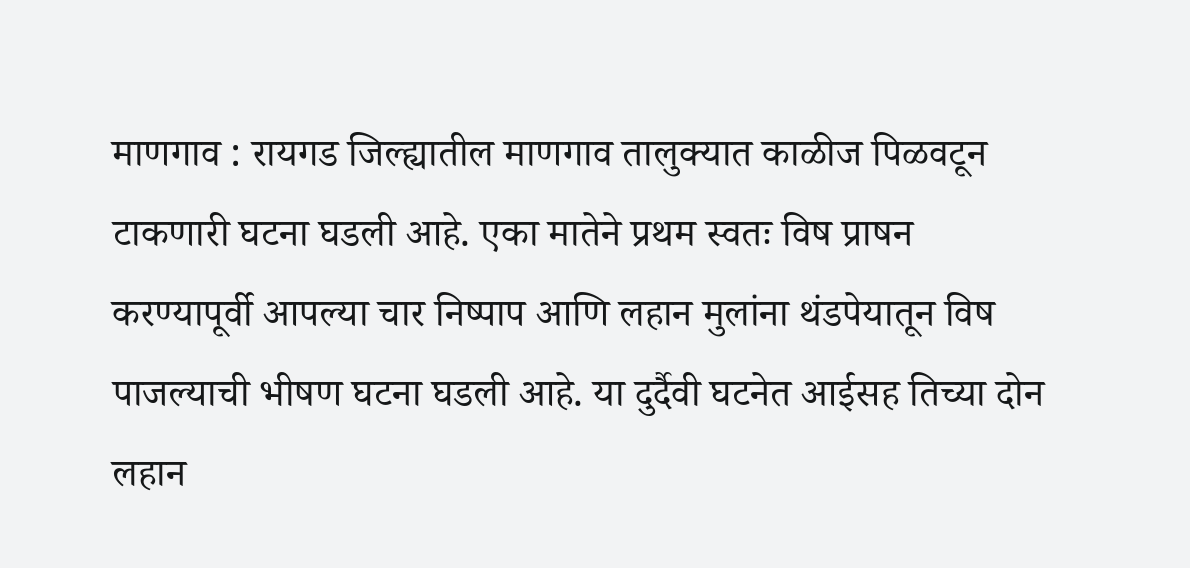माणगाव : रायगड जिल्ह्यातील माणगाव तालुक्यात काळीज पिळवटून टाकणारी घटना घडली आहे. एका मातेने प्रथम स्वतः विष प्राषन करण्यापूर्वी आपल्या चार निष्पाप आणि लहान मुलांना थंडपेयातून विष पाजल्याची भीषण घटना घडली आहे. या दुर्दैवी घटनेत आईसह तिच्या दोन लहान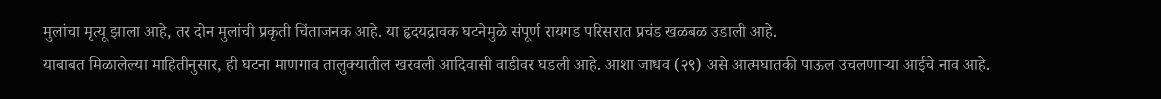मुलांचा मृत्यू झाला आहे, तर दोन मुलांची प्रकृती चिंताजनक आहे. या हृदयद्रावक घटनेमुळे संपूर्ण रायगड परिसरात प्रचंड खळबळ उडाली आहे.
याबाबत मिळालेल्या माहितीनुसार, ही घटना माणगाव तालुक्यातील खरवली आदिवासी वाडीवर घडली आहे. आशा जाधव (२९) असे आत्मघातकी पाऊल उचलणाऱ्या आईचे नाव आहे.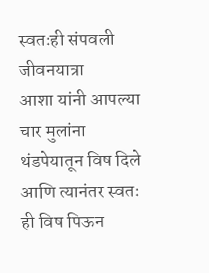स्वतःही संपवली जीवनयात्रा
आशा यांनी आपल्या चार मुलांना थंडपेयातून विष दिले आणि त्यानंतर स्वतः ही विष पिऊन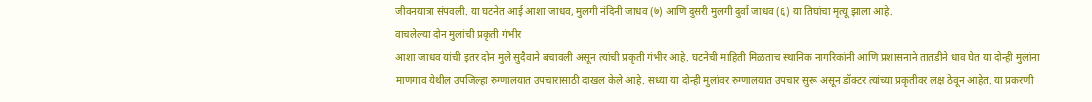जीवनयात्रा संपवली. या घटनेत आई आशा जाधव, मुलगी नंदिनी जाधव (७) आणि दुसरी मुलगी दुर्वा जाधव (६) या तिघांचा मृत्यू झाला आहे.
वाचलेल्या दोन मुलांची प्रकृती गंभीर
आशा जाधव यांची इतर दोन मुले सुदैवाने बचावली असून त्यांची प्रकृती गंभीर आहे. घटनेची माहिती मिळताच स्थानिक नागरिकांनी आणि प्रशासनाने तातडीने धाव घेत या दोन्ही मुलांना माणगाव येथील उपजिल्हा रुग्णालयात उपचारासाठी दाखल केले आहे. सध्या या दोन्ही मुलांवर रुग्णालयात उपचार सुरू असून डॉक्टर त्यांच्या प्रकृतीवर लक्ष ठेवून आहेत. या प्रकरणी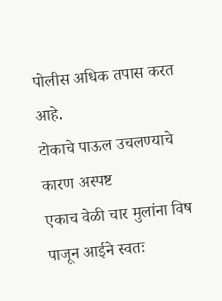पोलीस अधिक तपास करत आहे.
टोकाचे पाऊल उचलण्याचे कारण अस्पष्ट
एकाच वेळी चार मुलांना विष पाजून आईने स्वतः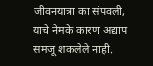जीवनयात्रा का संपवली, याचे नेमके कारण अद्याप समजू शकलेले नाही.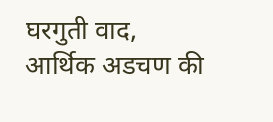घरगुती वाद, आर्थिक अडचण की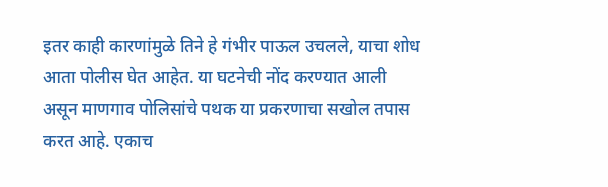इतर काही कारणांमुळे तिने हे गंभीर पाऊल उचलले, याचा शोध आता पोलीस घेत आहेत. या घटनेची नोंद करण्यात आली असून माणगाव पोलिसांचे पथक या प्रकरणाचा सखोल तपास करत आहे. एकाच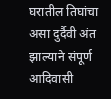घरातील तिघांचा असा दुर्दैवी अंत झाल्याने संपूर्ण आदिवासी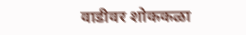वाडीवर शोककळा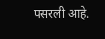पसरली आहे.